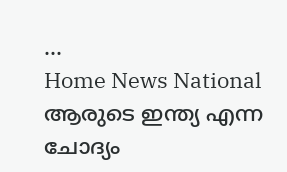...
Home News National ആരുടെ ഇന്ത്യ എന്ന ചോദ്യം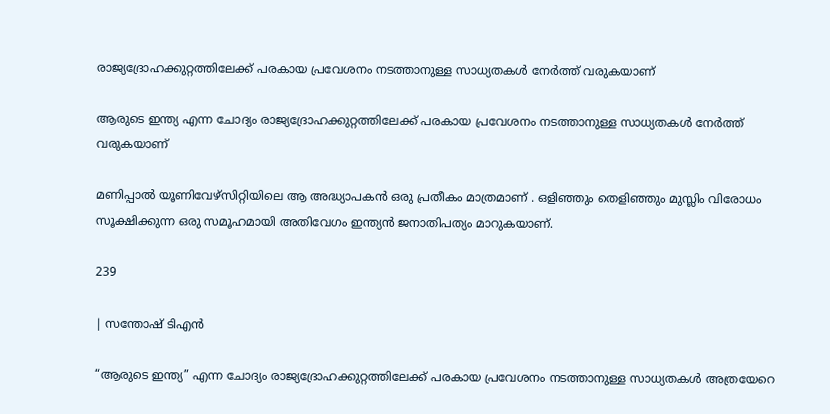രാജ്യദ്രോഹക്കുറ്റത്തിലേക്ക് പരകായ പ്രവേശനം നടത്താനുള്ള സാധ്യതകൾ നേർത്ത് വരുകയാണ്

ആരുടെ ഇന്ത്യ എന്ന ചോദ്യം രാജ്യദ്രോഹക്കുറ്റത്തിലേക്ക് പരകായ പ്രവേശനം നടത്താനുള്ള സാധ്യതകൾ നേർത്ത് വരുകയാണ്

മണിപ്പാൽ യൂണിവേഴ്സിറ്റിയിലെ ആ അദ്ധ്യാപകൻ ഒരു പ്രതീകം മാത്രമാണ് . ഒളിഞ്ഞും തെളിഞ്ഞും മുസ്ലിം വിരോധം സൂക്ഷിക്കുന്ന ഒരു സമൂഹമായി അതിവേഗം ഇന്ത്യൻ ജനാതിപത്യം മാറുകയാണ്.

239

| സന്തോഷ് ടിഎൻ

“ആരുടെ ഇന്ത്യ” എന്ന ചോദ്യം രാജ്യദ്രോഹക്കുറ്റത്തിലേക്ക് പരകായ പ്രവേശനം നടത്താനുള്ള സാധ്യതകൾ അത്രയേറെ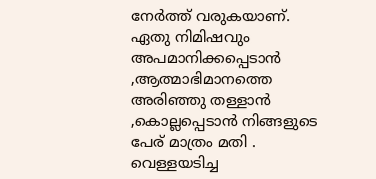നേർത്ത് വരുകയാണ്. ഏതു നിമിഷവും അപമാനിക്കപ്പെടാൻ ,ആത്മാഭിമാനത്തെ അരിഞ്ഞു തള്ളാൻ ,കൊല്ലപ്പെടാൻ നിങ്ങളുടെ പേര് മാത്രം മതി . വെള്ളയടിച്ച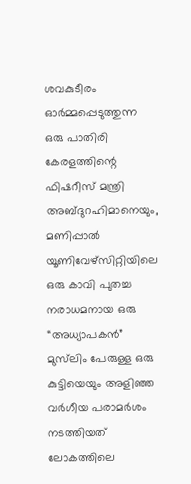ശവകുടീരം ഓർമ്മപ്പെടുത്തുന്ന ഒരു പാതിരി കേരളത്തിന്റെ ഫിഷറീസ് മന്ത്രി അബ്ദുറഹിമാനെയും, മണിപ്പാൽ യൂണിവേഴ്സിറ്റിയിലെ ഒരു കാവി പുതച്ച നരാധമനായ ഒരു “അധ്യാപകൻ” മുസ്‌ലിം പേരുള്ള ഒരു കുട്ടിയെയും അളിഞ്ഞ വർഗീയ പരാമർശം നടത്തിയത് ലോകത്തിലെ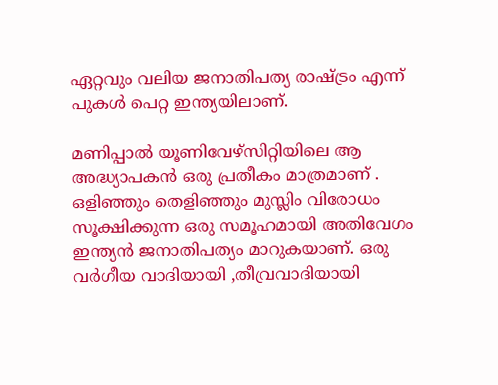ഏറ്റവും വലിയ ജനാതിപത്യ രാഷ്ട്രം എന്ന് പുകൾ പെറ്റ ഇന്ത്യയിലാണ്.

മണിപ്പാൽ യൂണിവേഴ്സിറ്റിയിലെ ആ അദ്ധ്യാപകൻ ഒരു പ്രതീകം മാത്രമാണ് . ഒളിഞ്ഞും തെളിഞ്ഞും മുസ്ലിം വിരോധം സൂക്ഷിക്കുന്ന ഒരു സമൂഹമായി അതിവേഗം ഇന്ത്യൻ ജനാതിപത്യം മാറുകയാണ്. ഒരു വർഗീയ വാദിയായി ,തീവ്രവാദിയായി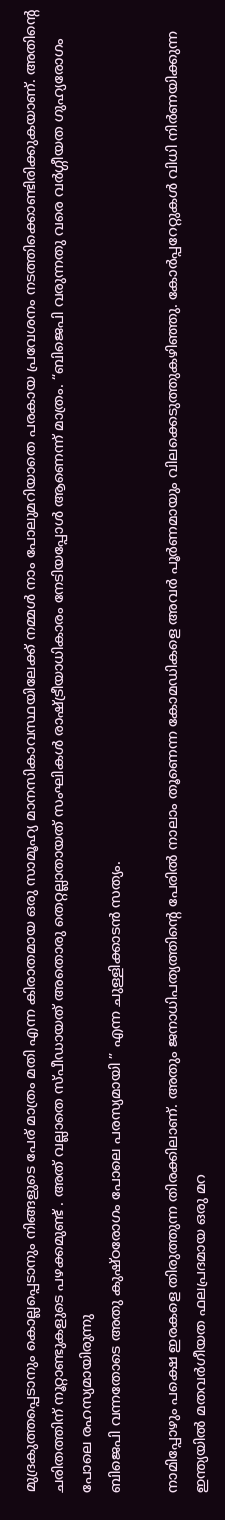മുദ്രകുത്തപ്പെടാനും കൊല്ലപ്പെടാനും നിങ്ങളുടെ പേര് മാത്രം മതി എന്ന കിരാതമായ ഒരു സാമൂഹ്യ മാനസികാവസ്ഥയിലേക്ക് നമ്മൾ നാം പോലുമറിയാതെ പരകായ പ്രവേശനം നടത്തിക്കൊണ്ടിരിക്കുകയാണ്. അതിൻ്റെ ചരിതത്തിന് നൂറ്റാണ്ടുകളുടെ പഴക്കമുണ്ട് . അത് വല്ലാതെ സ്പീഡായത് അതൊരു തെറ്റല്ലാതായത് സംഘികൾ രാഷ്ട്രീയാധികാരം നേടിയപ്പോൾ ആണെന്ന് മാത്രം. “ബിജെപി വരുന്നതു വരെ വർഗ്ഗീയത ഗുഹ്യരോഗം പോലെ രഹസ്യമായിരുന്നു
ബിജെപി വന്നതോടെ അതു കുഷ്ഠരോഗം പോലെ പരസ്യമായി ” എന്ന ചുള്ളിക്കാടൻ സത്യം.

നാമിപ്പോഴും പക്ഷെ ഇരകളെ തിരുത്തുന്ന തിരക്കിലാണ്. അതും ജനാധിപത്യത്തിന്റെ പേരിൽ നാലാം തൂണെന്ന കോമഡികളെ അവർ പൂർണമായും വിലക്കെടുത്തുകഴിഞ്ഞു. കോർപ്പറേറ്റുകൾ വിധി നിർണയിക്കുന്ന ഇന്ത്യയിൽ മതവർഗീയത ഫലപ്രദമായ ഒരു മറ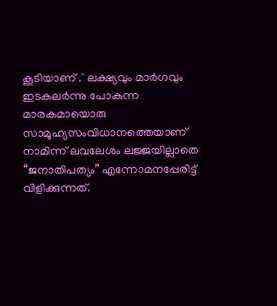കൂടിയാണ് .` ലക്ഷ്യവും മാർഗവും ഇടകലർന്നു പോകുന്ന മാരകമായൊരു സാമൂഹ്യസംവിധാനത്തെയാണ് നാമിന്ന് ലവലേശം ലജ്ജയില്ലാതെ “ജനാതിപത്യം” എന്നോമനപ്പേരിട്ട് വിളിക്കുന്നത്.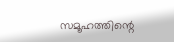സമൂഹത്തിന്റെ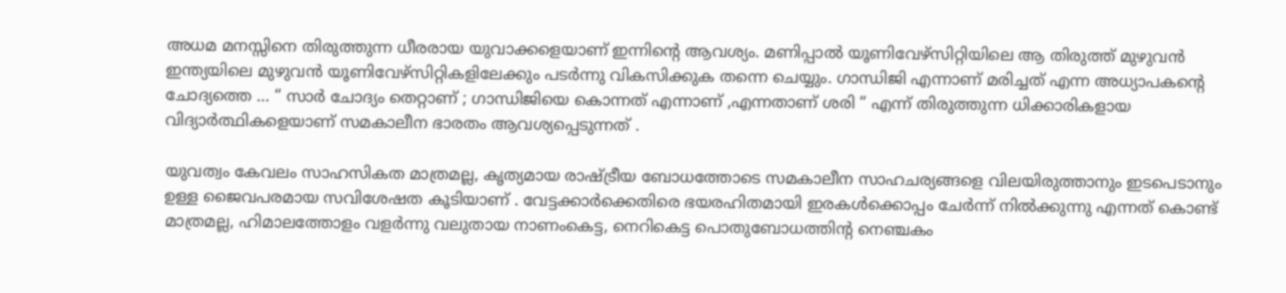അധമ മനസ്സിനെ തിരുത്തുന്ന ധീരരായ യുവാക്കളെയാണ് ഇന്നിന്റെ ആവശ്യം. മണിപ്പാൽ യൂണിവേഴ്സിറ്റിയിലെ ആ തിരുത്ത് മുഴുവൻ ഇന്ത്യയിലെ മുഴുവൻ യൂണിവേഴ്സിറ്റികളിലേക്കും പടർന്നു വികസിക്കുക തന്നെ ചെയ്യും. ഗാന്ധിജി എന്നാണ് മരിച്ചത് എന്ന അധ്യാപകന്‍റെ ചോദ്യത്തെ … “ സാര്‍ ചോദ്യം തെറ്റാണ് ; ഗാന്ധിജിയെ കൊന്നത് എന്നാണ് ,എന്നതാണ് ശരി “ എന്ന് തിരുത്തുന്ന ധിക്കാരികളായ വിദ്യാര്‍ത്ഥികളെയാണ് സമകാലീന ഭാരതം ആവശ്യപ്പെടുന്നത് .

യുവത്വം കേവലം സാഹസികത മാത്രമല്ല, കൃത്യമായ രാഷ്ട്രീയ ബോധത്തോടെ സമകാലീന സാഹചര്യങ്ങളെ വിലയിരുത്താനും ഇടപെടാനും ഉള്ള ജൈവപരമായ സവിശേഷത കൂടിയാണ് . വേട്ടക്കാർക്കെതിരെ ഭയരഹിതമായി ഇരകൾക്കൊപ്പം ചേർന്ന് നിൽക്കുന്നു എന്നത് കൊണ്ട് മാത്രമല്ല, ഹിമാലത്തോളം വളർന്നു വലുതായ നാണംകെട്ട, നെറികെട്ട പൊതുബോധത്തിന്റ നെഞ്ചകം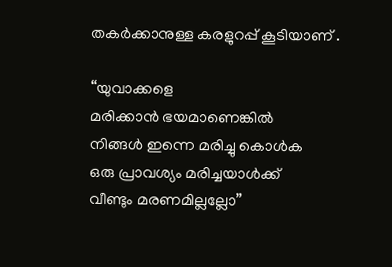തകർക്കാനുള്ള കരളുറപ്പ് കൂടിയാണ് .

“യുവാക്കളെ
മരിക്കാന്‍ ഭയമാണെങ്കില്‍
നിങ്ങള്‍ ഇന്നെ മരിച്ചു കൊള്‍ക
ഒരു പ്രാവശ്യം മരിച്ചയാള്‍ക്ക്‌
വീണ്ടും മരണമില്ലല്ലോ”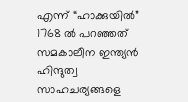എന്ന് “ഹാക്കുയില്‍” 1768 ല്‍ പറഞ്ഞത് സമകാലീന ഇന്ത്യൻ ഹിന്ദുത്വ സാഹചര്യങ്ങളെ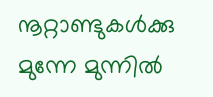നൂറ്റാണ്ടുകൾക്കു മുന്നേ മുന്നിൽ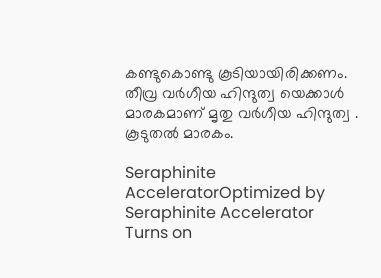കണ്ടുകൊണ്ടു കൂടിയായിരിക്കണം. തീവ്ര വർഗീയ ഹിന്ദുത്വ യെക്കാൾ മാരകമാണ്‌ മൃതു വർഗീയ ഹിന്ദുത്വ . കൂടുതൽ മാരകം.

Seraphinite AcceleratorOptimized by Seraphinite Accelerator
Turns on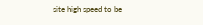site high speed to be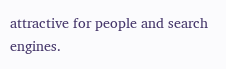attractive for people and search engines.